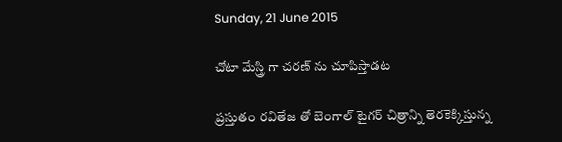Sunday, 21 June 2015

చోటా మేస్త్రి గా చరణ్ ను చూపిస్తాడట

ప్రస్తుతం రవితేజ తో బెంగాల్ టైగర్ చిత్రాన్ని తెరకెక్కిస్తున్న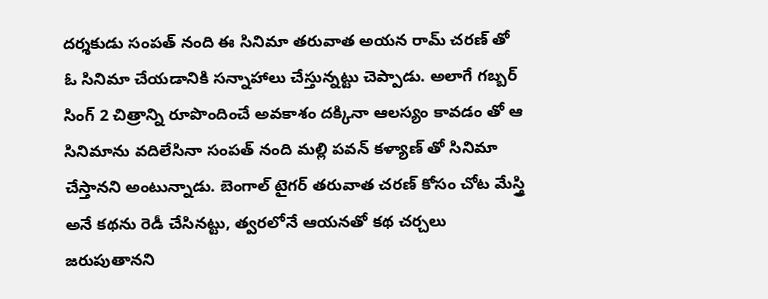దర్శకుడు సంపత్ నంది ఈ సినిమా తరువాత అయన రామ్ చరణ్ తో ఓ సినిమా చేయడానికి సన్నాహాలు చేస్తున్నట్టు చెప్పాడు. అలాగే గబ్బర్ సింగ్ 2 చిత్రాన్ని రూపొందించే అవకాశం దక్కినా ఆలస్యం కావడం తో ఆ సినిమాను వదిలేసినా సంపత్ నంది మల్లి పవన్ కళ్యాణ్ తో సినిమా చేస్తానని అంటున్నాడు. బెంగాల్ టైగర్ తరువాత చరణ్ కోసం చోట మేస్త్రి అనే కథను రెడీ చేసినట్టు, త్వరలోనే ఆయనతో కథ చర్చలు జరుపుతానని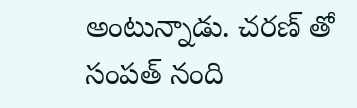అంటున్నాడు. చరణ్ తో సంపత్ నంది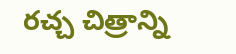రచ్చ చిత్రాన్ని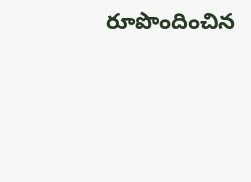రూపొందించిన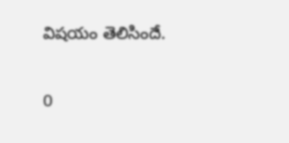విషయం తెలిసిందే.

0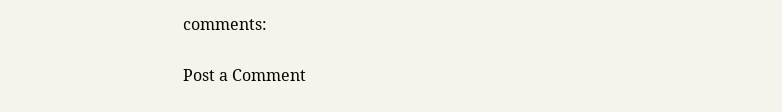comments:

Post a Comment